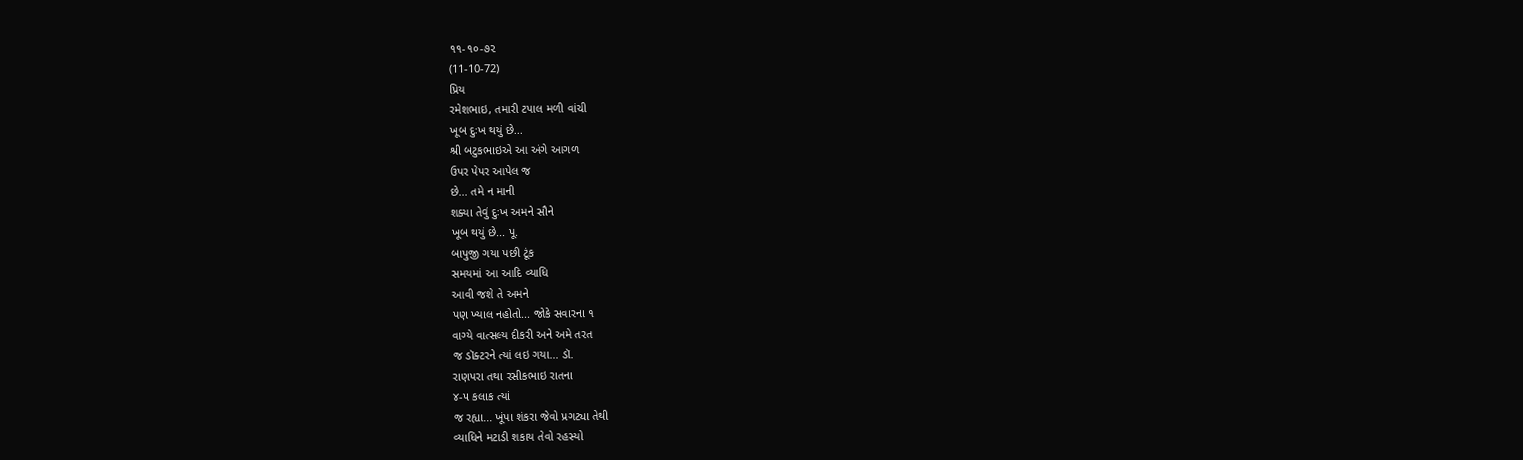૧૧-૧૦-૭૨
(11-10-72)
પ્રિય
રમેશભાઇ, તમારી ટપાલ મળી વાંચી
ખૂબ દુઃખ થયું છે...
શ્રી બટુકભાઇએ આ અંગે આગળ
ઉપર પેપર આપેલ જ
છે... તમે ન માની
શક્યા તેવું દુઃખ અમને સૌને
ખૂબ થયું છે... પૂ.
બાપુજી ગયા પછી ટૂંક
સમયમાં આ આદિ વ્યાધિ
આવી જશે તે અમને
પણ ખ્યાલ નહોતો... જોકે સવારના ૧
વાગ્યે વાત્સલ્ય દીકરી અને અમે તરત
જ ડૉક્ટરને ત્યાં લઇ ગયા... ડૉ.
રાણપરા તથા રસીકભાઇ રાતના
૪-૫ કલાક ત્યાં
જ રહ્યા... ખૂંપા શંકરા જેવો પ્રગટ્યા તેથી
વ્યાધિને મટાડી શકાય તેવો રહસ્યો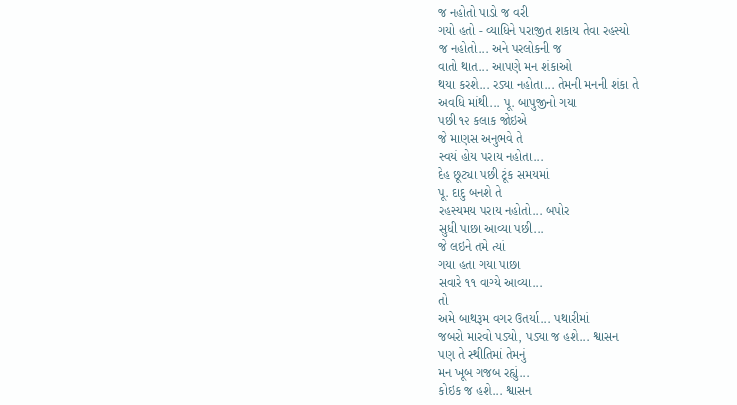જ નહોતો પાડો જ વરી
ગયો હતો - વ્યાધિને પરાજીત શકાય તેવા રહસ્યો
જ નહોતો... અને પરલોકની જ
વાતો થાત... આપણે મન શંકાઓ
થયા કરશે... રડ્યા નહોતા... તેમની મનની શંકા તે
અવધિ માંથી... પૂ. બાપુજીનો ગયા
પછી ૧૨ કલાક જોઇએ
જે માણસ અનુભવે તે
સ્વયં હોય પરાય નહોતા...
દેહ છૂટ્યા પછી ટૂંક સમયમાં
પૂ. દાદુ બનશે તે
રહસ્યમય પરાય નહોતો... બપોર
સુધી પાછા આવ્યા પછી...
જે લઇને તમે ત્યાં
ગયા હતા ગયા પાછા
સવારે ૧૧ વાગ્યે આવ્યા...
તો
અમે બાથરૂમ વગર ઉતર્યા... પથારીમાં
જબરો મારવો પડ્યો, પડ્યા જ હશે... શ્વાસન
પણ તે સ્થીતિમાં તેમનું
મન ખૂબ ગજબ રહ્યું...
કોઇક જ હશે... શ્વાસન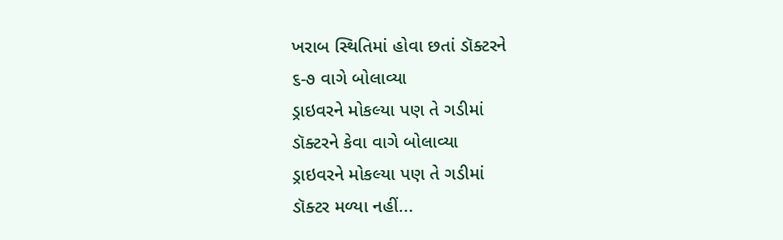ખરાબ સ્થિતિમાં હોવા છતાં ડૉક્ટરને
૬-૭ વાગે બોલાવ્યા
ડ્રાઇવરને મોકલ્યા પણ તે ગડીમાં
ડૉક્ટરને કેવા વાગે બોલાવ્યા
ડ્રાઇવરને મોકલ્યા પણ તે ગડીમાં
ડૉક્ટર મળ્યા નહીં...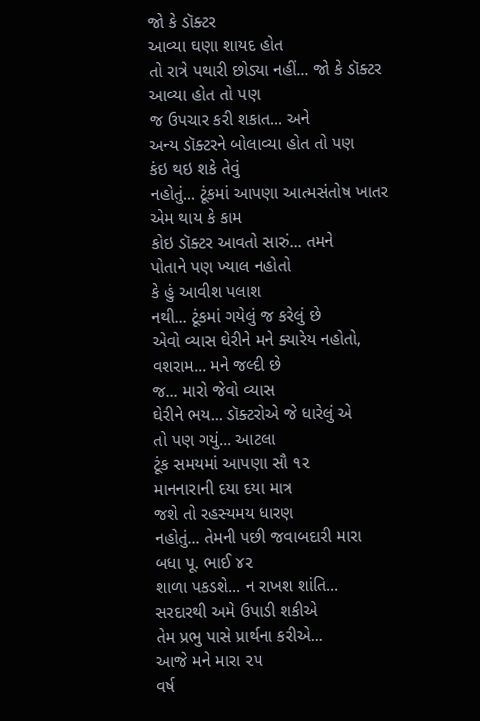જો કે ડૉક્ટર
આવ્યા ઘણા શાયદ હોત
તો રાત્રે પથારી છોડ્યા નહીં... જો કે ડૉક્ટર
આવ્યા હોત તો પણ
જ ઉપચાર કરી શકાત... અને
અન્ય ડૉક્ટરને બોલાવ્યા હોત તો પણ
કંઇ થઇ શકે તેવું
નહોતું... ટૂંકમાં આપણા આત્મસંતોષ ખાતર
એમ થાય કે કામ
કોઇ ડૉક્ટર આવતો સારું... તમને
પોતાને પણ ખ્યાલ નહોતો
કે હું આવીશ પલાશ
નથી... ટૂંકમાં ગયેલું જ કરેલું છે
એવો વ્યાસ ઘેરીને મને ક્યારેય નહોતો,
વશરામ... મને જલ્દી છે
જ... મારો જેવો વ્યાસ
ઘેરીને ભય... ડૉક્ટરોએ જે ધારેલું એ
તો પણ ગયું... આટલા
ટૂંક સમયમાં આપણા સૌ ૧૨
માનનારાની દયા દયા માત્ર
જશે તો રહસ્યમય ધારણ
નહોતું... તેમની પછી જવાબદારી મારા
બધા પૂ. ભાઈ ૪૨
શાળા પકડશે... ન રાખશ શાંતિ...
સરદારથી અમે ઉપાડી શકીએ
તેમ પ્રભુ પાસે પ્રાર્થના કરીએ...
આજે મને મારા ૨૫
વર્ષ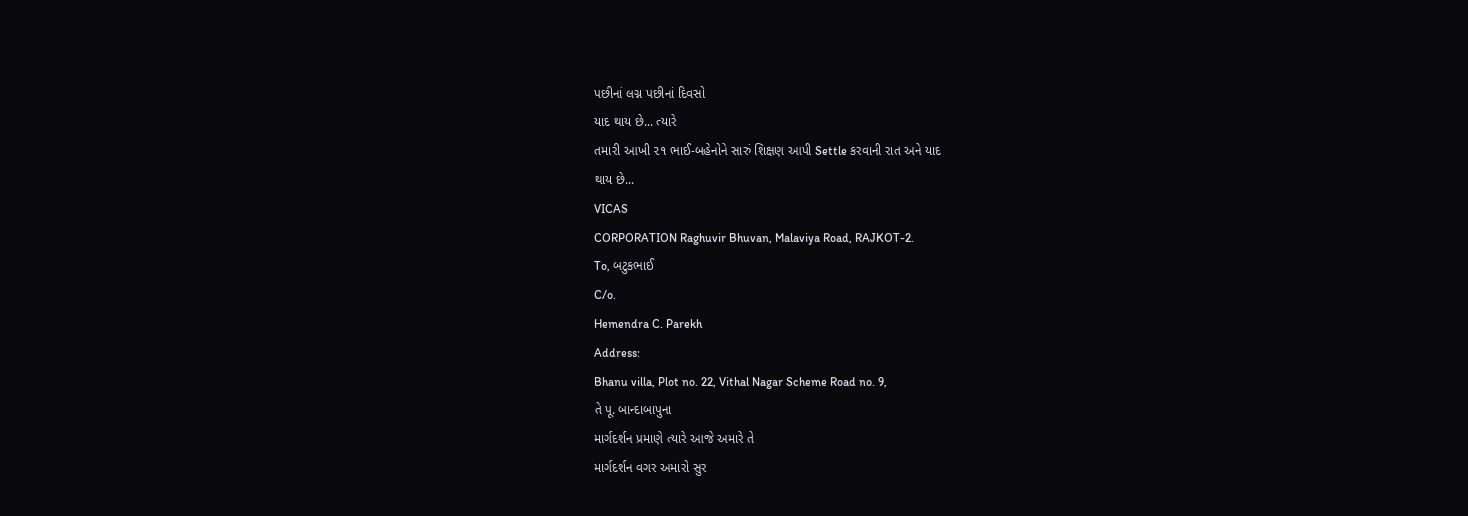પછીનાં લગ્ન પછીનાં દિવસો
યાદ થાય છે... ત્યારે
તમારી આખી ૨૧ ભાઈ-બહેનોને સારું શિક્ષણ આપી Settle કરવાની રાત અને યાદ
થાય છે...
VICAS
CORPORATION Raghuvir Bhuvan, Malaviya Road, RAJKOT-2.
To, બટુકભાઈ
C/o.
Hemendra C. Parekh
Address:
Bhanu villa, Plot no. 22, Vithal Nagar Scheme Road no. 9,
તે પૂ. બાન્દાબાપુના
માર્ગદર્શન પ્રમાણે ત્યારે આજે અમારે તે
માર્ગદર્શન વગર અમારો સુર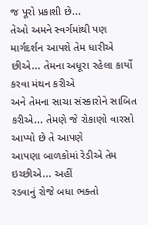જ પૂરો પ્રકાશી છે...
તેઓ અમને સ્વર્ગમાંથી પણ
માર્ગદર્શન આપશે તેમ ધારીએ
છીએ... તેમના અધૂરા રહેલા કાર્યો કરવા મંથન કરીએ
અને તેમના સાચા સંસ્કારોને સાબિત
કરીએ... તેમણે જે રોકાણો વારસો
આપ્યો છે તે આપણે
આપણા બાળકોમાં રેડીએ તેમ ઇચ્છીએ... અહીં
રડવાનું રોજે બધા ભક્તો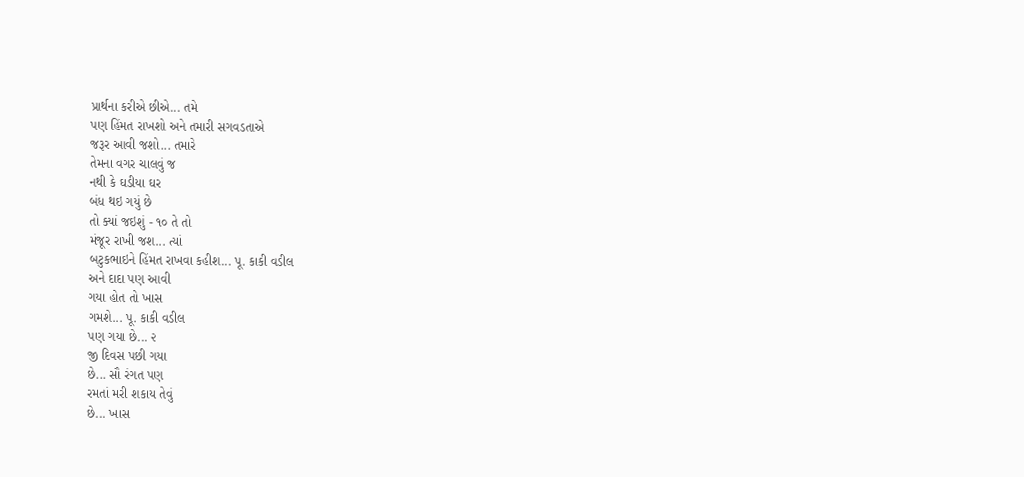પ્રાર્થના કરીએ છીએ... તમે
પણ હિંમત રાખશો અને તમારી સગવડતાએ
જરૂર આવી જશો... તમારે
તેમના વગર ચાલવું જ
નથી કે ઘડીયા ઘર
બંધ થઇ ગયું છે
તો ક્યાં જઇશું - ૧૦ તે તો
મંજૂર રાખી જશ... ત્યાં
બટુકભાઇને હિંમત રાખવા કહીશ... પૂ. કાકી વડીલ
અને દાદા પણ આવી
ગયા હોત તો ખાસ
ગમશે... પૂ. કાકી વડીલ
પણ ગયા છે... ૨
જી દિવસ પછી ગયા
છે... સૌ રંગત પણ
રમતાં મરી શકાય તેવું
છે... ખાસ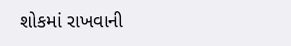શોકમાં રાખવાની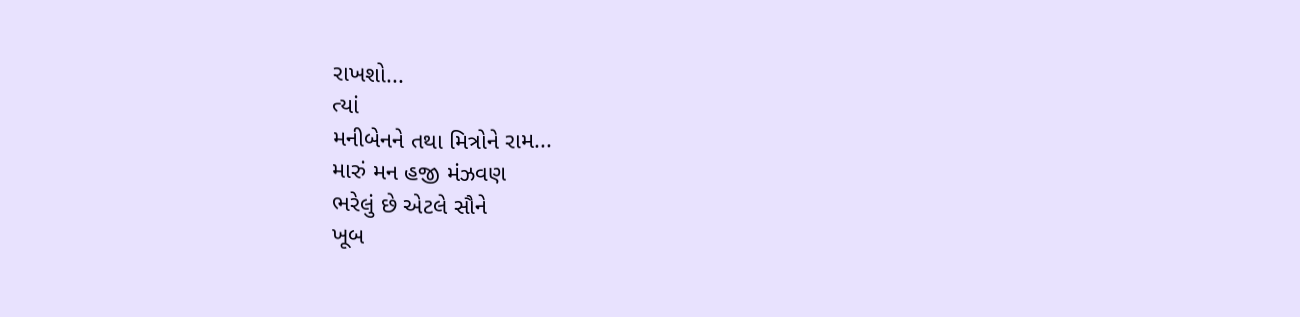રાખશો...
ત્યાં
મનીબેનને તથા મિત્રોને રામ...
મારું મન હજી મંઝવણ
ભરેલું છે એટલે સૌને
ખૂબ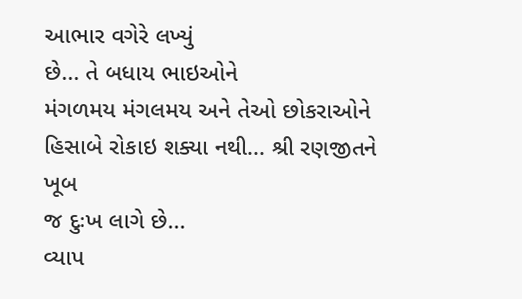આભાર વગેરે લખ્યું
છે... તે બધાય ભાઇઓને
મંગળમય મંગલમય અને તેઓ છોકરાઓને
હિસાબે રોકાઇ શક્યા નથી... શ્રી રણજીતને ખૂબ
જ દુઃખ લાગે છે...
વ્યાપ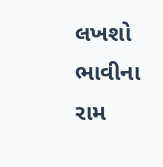લખશો ભાવીના રામ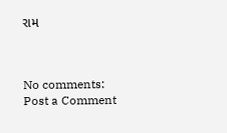રામ



No comments:
Post a Comment